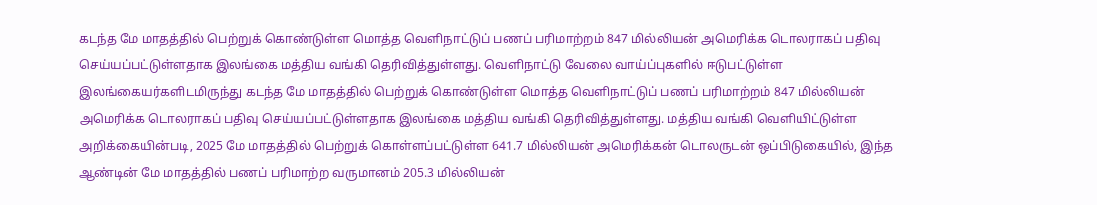கடந்த மே மாதத்தில் பெற்றுக் கொண்டுள்ள மொத்த வெளிநாட்டுப் பணப் பரிமாற்றம் 847 மில்லியன் அமெரிக்க டொலராகப் பதிவு செய்யப்பட்டுள்ளதாக இலங்கை மத்திய வங்கி தெரிவித்துள்ளது. வெளிநாட்டு வேலை வாய்ப்புகளில் ஈடுபட்டுள்ள இலங்கையர்களிடமிருந்து கடந்த மே மாதத்தில் பெற்றுக் கொண்டுள்ள மொத்த வெளிநாட்டுப் பணப் பரிமாற்றம் 847 மில்லியன் அமெரிக்க டொலராகப் பதிவு செய்யப்பட்டுள்ளதாக இலங்கை மத்திய வங்கி தெரிவித்துள்ளது. மத்திய வங்கி வெளியிட்டுள்ள அறிக்கையின்படி, 2025 மே மாதத்தில் பெற்றுக் கொள்ளப்பட்டுள்ள 641.7 மில்லியன் அமெரிக்கன் டொலருடன் ஒப்பிடுகையில், இந்த ஆண்டின் மே மாதத்தில் பணப் பரிமாற்ற வருமானம் 205.3 மில்லியன்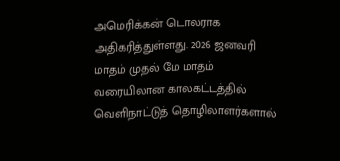அமெரிக்கன் டொலராக அதிகரித்துள்ளது. 2026 ஜனவரி மாதம் முதல் மே மாதம் வரையிலான காலகட்டத்தில் வெளிநாட்டுத் தொழிலாளர்களால்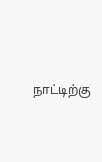நாட்டிற்கு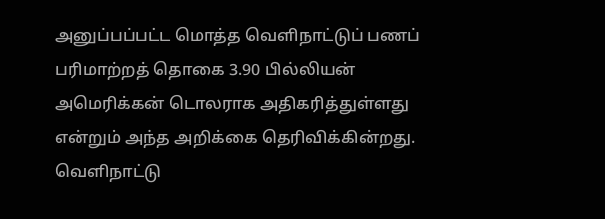அனுப்பப்பட்ட மொத்த வெளிநாட்டுப் பணப் பரிமாற்றத் தொகை 3.90 பில்லியன் அமெரிக்கன் டொலராக அதிகரித்துள்ளது என்றும் அந்த அறிக்கை தெரிவிக்கின்றது.
வெளிநாட்டு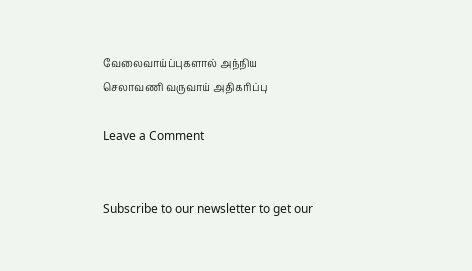வேலைவாய்ப்புகளால் அந்நிய செலாவணி வருவாய் அதிகரிப்பு

Leave a Comment


Subscribe to our newsletter to get our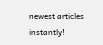newest articles instantly!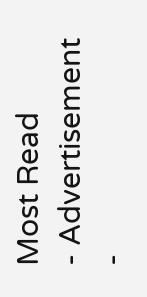Most Read
- Advertisement -